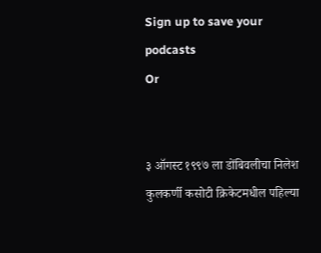Sign up to save your podcasts
Or


३ ऑगस्ट १९९७ ला डोंबिवलीचा निलेश कुलकर्णी कसोटी क्रिकेटमधील पहिल्या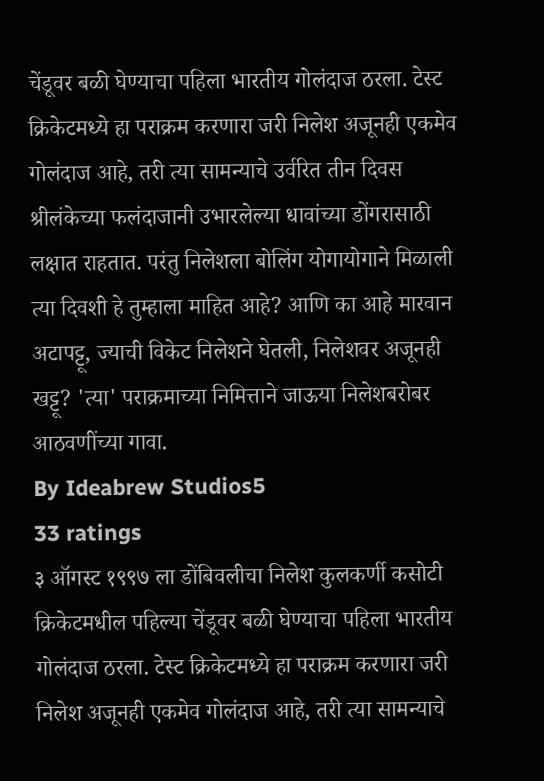चेंडूवर बळी घेण्याचा पहिला भारतीय गोलंदाज ठरला. टेस्ट क्रिकेटमध्ये हा पराक्रम करणारा जरी निलेश अजूनही एकमेव गोलंदाज आहे, तरी त्या सामन्याचे उर्वरित तीन दिवस श्रीलंकेच्या फलंदाजानी उभारलेल्या धावांच्या डोंगरासाठी लक्षात राहतात. परंतु निलेशला बोलिंग योगायोगाने मिळाली त्या दिवशी हे तुम्हाला माहित आहे? आणि का आहे मारवान अटापट्टू, ज्याची विकेट निलेशने घेतली, निलेशवर अजूनही खट्टू? 'त्या' पराक्रमाच्या निमित्ताने जाऊया निलेशबरोबर आठवणींच्या गावा.
By Ideabrew Studios5
33 ratings
३ ऑगस्ट १९९७ ला डोंबिवलीचा निलेश कुलकर्णी कसोटी क्रिकेटमधील पहिल्या चेंडूवर बळी घेण्याचा पहिला भारतीय गोलंदाज ठरला. टेस्ट क्रिकेटमध्ये हा पराक्रम करणारा जरी निलेश अजूनही एकमेव गोलंदाज आहे, तरी त्या सामन्याचे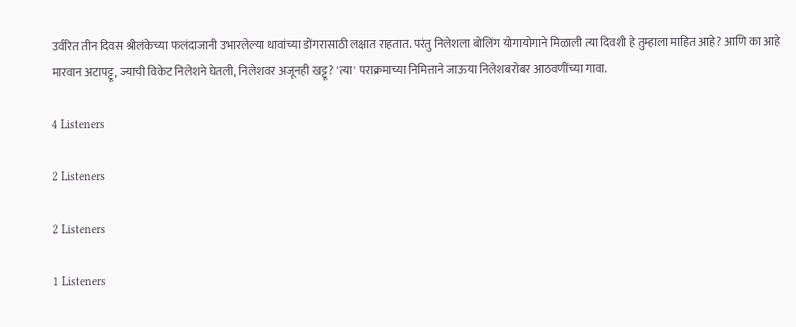उर्वरित तीन दिवस श्रीलंकेच्या फलंदाजानी उभारलेल्या धावांच्या डोंगरासाठी लक्षात राहतात. परंतु निलेशला बोलिंग योगायोगाने मिळाली त्या दिवशी हे तुम्हाला माहित आहे? आणि का आहे मारवान अटापट्टू, ज्याची विकेट निलेशने घेतली, निलेशवर अजूनही खट्टू? 'त्या' पराक्रमाच्या निमित्ताने जाऊया निलेशबरोबर आठवणींच्या गावा.

4 Listeners

2 Listeners

2 Listeners

1 Listeners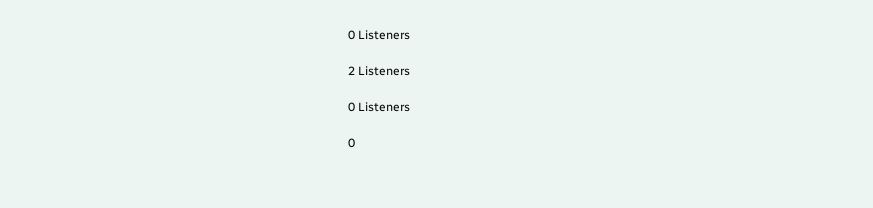0 Listeners

2 Listeners

0 Listeners

0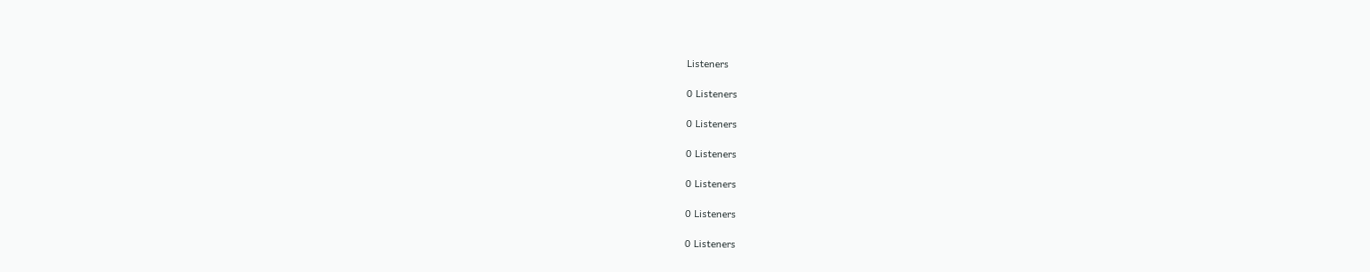Listeners

0 Listeners

0 Listeners

0 Listeners

0 Listeners

0 Listeners

0 Listeners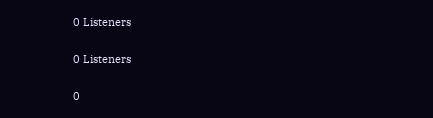0 Listeners

0 Listeners

0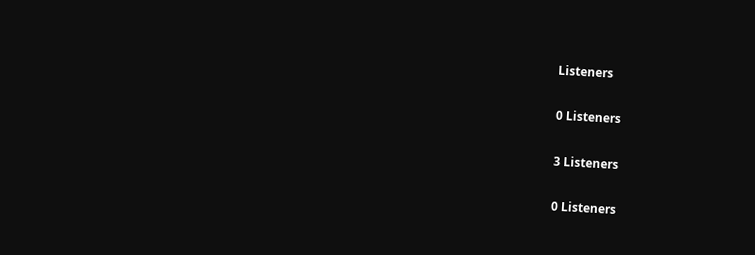Listeners

0 Listeners

3 Listeners

0 Listeners